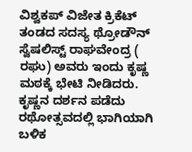ವಿಶ್ವಕಪ್ ವಿಜೇತ ಕ್ರಿಕೆಟ್ ತಂಡದ ಸದಸ್ಯ ಥ್ರೋಡೌನ್ ಸ್ವೆಷಲಿಸ್ಟ್ ರಾಘವೇಂದ್ರ ( ರಘು) ಅವರು ಇಂದು ಕೃಷ್ಣ ಮಠಕ್ಕೆ ಭೇಟಿ ನೀಡಿದರು. ಕೃಷ್ಣನ ದರ್ಶನ ಪಡೆದು ರಥೋತ್ಸವದಲ್ಲಿ ಭಾಗಿಯಾಗಿ ಬಳಿಕ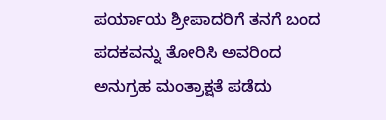ಪರ್ಯಾಯ ಶ್ರೀಪಾದರಿಗೆ ತನಗೆ ಬಂದ ಪದಕವನ್ನು ತೋರಿಸಿ ಅವರಿಂದ ಅನುಗ್ರಹ ಮಂತ್ರಾಕ್ಷತೆ ಪಡೆದು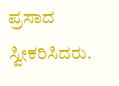ಪ್ರಸಾದ ಸ್ವೀಕರಿಸಿದರು.